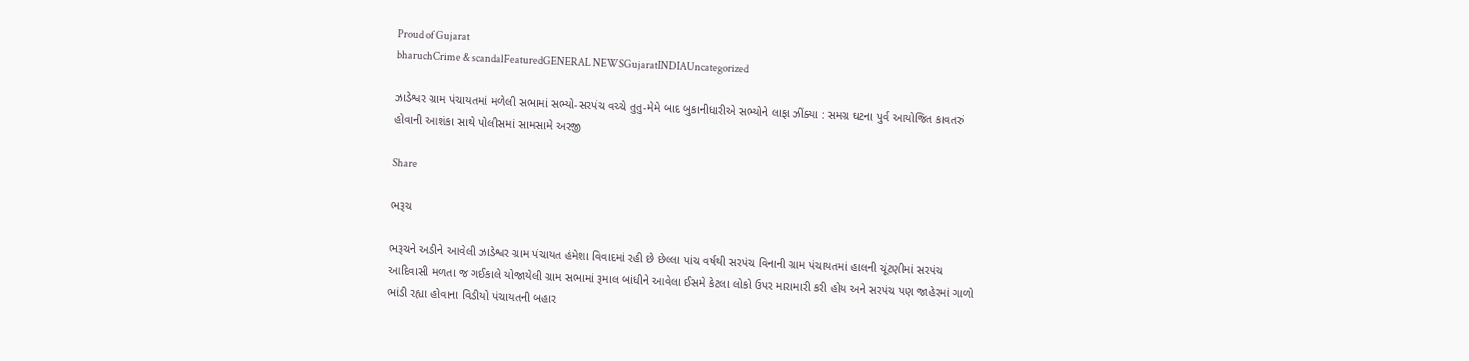Proud of Gujarat
bharuchCrime & scandalFeaturedGENERAL NEWSGujaratINDIAUncategorized

ઝાડેશ્વર ગ્રામ પંચાયતમાં મળેલી સભામાં સભ્યો-સરપંચ વચ્ચે તુતુ-મેમે બાદ બુકાનીધારીએ સભ્યોને લાફા ઝીંક્યા : સમગ્ર ઘટના પુર્વ આયોજિત કાવતરું હોવાની આશંકા સાથે પોલીસમાં સામસામે અરજી

Share

ભરૂચ

ભરૂચને અડીને આવેલી ઝાડેશ્વર ગ્રામ પંચાયત હંમેશા વિવાદમાં રહી છે છેલ્લા પાંચ વર્ષથી સરપંચ વિનાની ગ્રામ પંચાયતમાં હાલની ચૂંટણીમાં સરપંચ આદિવાસી મળતા જ ગઈકાલે યોજાયેલી ગ્રામ સભામાં રૂમાલ બાંધીને આવેલા ઈસમે કેટલા લોકો ઉપર મારામારી કરી હોય અને સરપંચ પણ જાહેરમાં ગાળો ભાંડી રહ્યા હોવાના વિડીયો પંચાયતની બહાર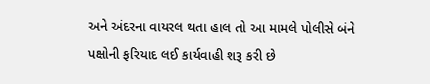અને અંદરના વાયરલ થતા હાલ તો આ મામલે પોલીસે બંને પક્ષોની ફરિયાદ લઈ કાર્યવાહી શરૂ કરી છે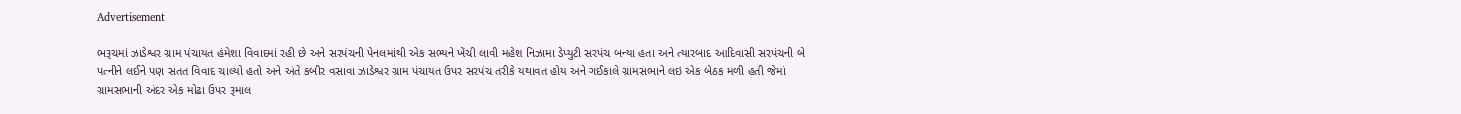Advertisement

ભરૂચમાં ઝાડેશ્વર ગ્રામ પંચાયત હંમેશા વિવાદમાં રહી છે અને સરપંચની પેનલમાંથી એક સભ્યને ખેંચી લાવી મહેશ નિઝામા ડેપ્યુટી સરપંચ બન્યા હતા અને ત્યારબાદ આદિવાસી સરપંચની બે પત્નીને લઈને પણ સતત વિવાદ ચાલ્યો હતો અને અંતે કબીર વસાવા ઝાડેશ્વર ગ્રામ પંચાયત ઉપર સરપંચ તરીકે યથાવત હોય અને ગઈકાલે ગ્રામસભાને લઇ એક બેઠક મળી હતી જેમાં ગ્રામસભાની અંદર એક મોઢા ઉપર રૂમાલ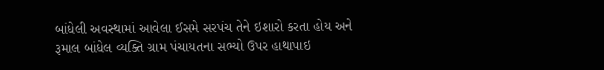બાંધેલી અવસ્થામાં આવેલા ઈસમે સરપંચ તેને ઇશારો કરતા હોય અને રૂમાલ બાંધેલ વ્યક્તિ ગ્રામ પંચાયતના સભ્યો ઉપર હાથાપાઇ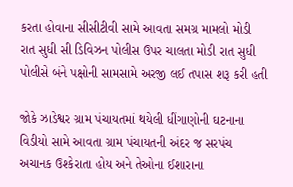કરતા હોવાના સીસીટીવી સામે આવતા સમગ્ર મામલો મોડી રાત સુધી સી ડિવિઝન પોલીસ ઉપર ચાલતા મોડી રાત સુધી પોલીસે બંને પક્ષોની સામસામે અરજી લઈ તપાસ શરૂ કરી હતી

જોકે ઝાડેશ્વર ગ્રામ પંચાયતમાં થયેલી ધીંગાણોની ઘટનાના વિડીયો સામે આવતા ગ્રામ પંચાયતની અંદર જ સરપંચ અચાનક ઉશ્કેરાતા હોય અને તેઓના ઈશારાના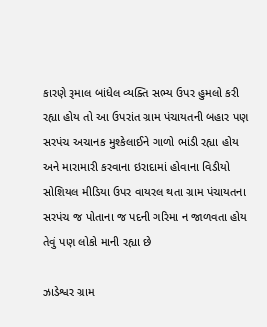કારણે રૂમાલ બાંધેલ વ્યક્તિ સભ્ય ઉપર હુમલો કરી રહ્યા હોય તો આ ઉપરાંત ગ્રામ પંચાયતની બહાર પણ સરપંચ અચાનક મુશ્કેલાઈને ગાળો ભાંડી રહ્યા હોય અને મારામારી કરવાના ઇરાદામાં હોવાના વિડીયો સોશિયલ મીડિયા ઉપર વાયરલ થતા ગ્રામ પંચાયતના સરપંચ જ પોતાના જ પદની ગરિમા ન જાળવતા હોય તેવું પણ લોકો માની રહ્યા છે

ઝાડેશ્વર ગ્રામ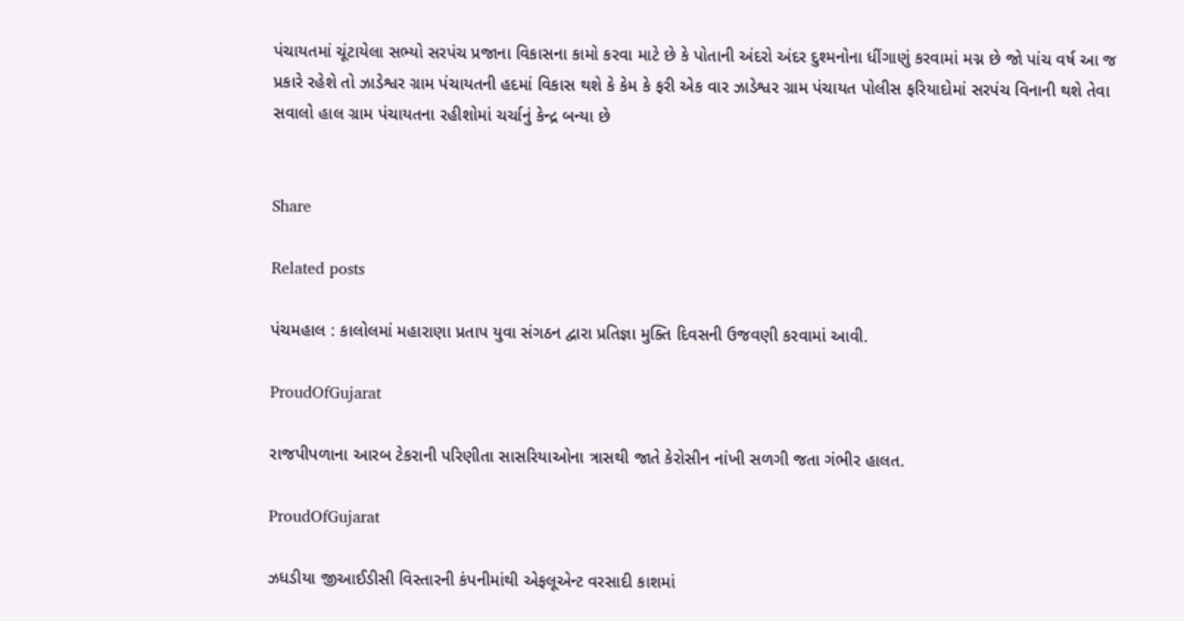પંચાયતમાં ચૂંટાયેલા સભ્યો સરપંચ પ્રજાના વિકાસના કામો કરવા માટે છે કે પોતાની અંદરો અંદર દુશ્મનોના ધીંગાણું કરવામાં મગ્ન છે જો પાંચ વર્ષ આ જ પ્રકારે રહેશે તો ઝાડેશ્વર ગ્રામ પંચાયતની હદમાં વિકાસ થશે કે કેમ કે ફરી એક વાર ઝાડેશ્વર ગ્રામ પંચાયત પોલીસ ફરિયાદોમાં સરપંચ વિનાની થશે તેવા સવાલો હાલ ગ્રામ પંચાયતના રહીશોમાં ચર્ચાનું કેન્દ્ર બન્યા છે


Share

Related posts

પંચમહાલ : કાલોલમાં મહારાણા પ્રતાપ યુવા સંગઠન દ્વારા પ્રતિજ્ઞા મુક્તિ દિવસની ઉજવણી કરવામાં આવી.

ProudOfGujarat

રાજપીપળાના આરબ ટેકરાની પરિણીતા સાસરિયાઓના ત્રાસથી જાતે કેરોસીન નાંખી સળગી જતા ગંભીર હાલત.

ProudOfGujarat

ઝધડીયા જીઆઈડીસી વિસ્તારની કંપનીમાંથી એફલૂએન્ટ વરસાદી કાશમાં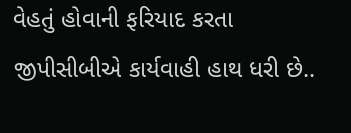વેહતું હોવાની ફરિયાદ કરતા જીપીસીબીએ કાર્યવાહી હાથ ધરી છે..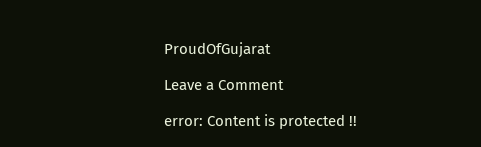ProudOfGujarat

Leave a Comment

error: Content is protected !!